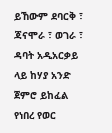ይኸውም ደባርቅ ፣ ጃናሞራ ፣ ወገራ ፣ ዳባት አዲአርቃይ ላይ ከሃያ አንድ ጀምሮ ይከፈል የነበረ የወር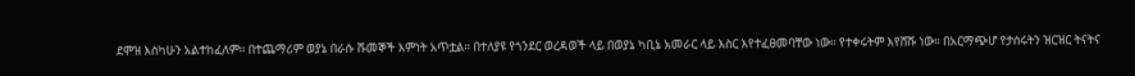ደሞዝ እስካሁን አልተከፈለም። በተጨማሪም ወያኔ በራሱ ሹመኞች እምነት አጥቷል። በተለያዩ የጎንደር ወረዳወች ላይ በወያኔ ካቢኔ አመራር ላይ እስር እየተፈፀመባቸው ነው። የተቀሩትም እየሸሹ ነው። በአርማጭሆ የታሰሩትን ዝርዝር ትናትና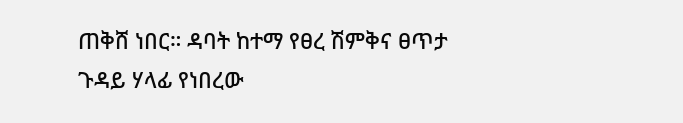ጠቅሸ ነበር። ዳባት ከተማ የፀረ ሽምቅና ፀጥታ ጉዳይ ሃላፊ የነበረው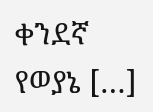ቀንደኛ የወያኔ […]